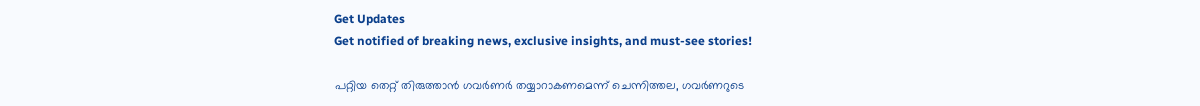Get Updates
Get notified of breaking news, exclusive insights, and must-see stories!

പറ്റിയ തെറ്റ് തിരുത്താൻ ഗവർണർ തയ്യാറാകണമെന്ന് ചെന്നിത്തല, ഗവർണറുടെ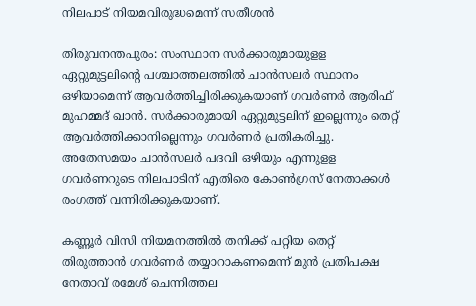നിലപാട് നിയമവിരുദ്ധമെന്ന് സതീശൻ

തിരുവനന്തപുരം: സംസ്ഥാന സര്‍ക്കാരുമായുളള ഏറ്റുമുട്ടലിന്റെ പശ്ചാത്തലത്തില്‍ ചാന്‍സലര്‍ സ്ഥാനം ഒഴിയാമെന്ന് ആവര്‍ത്തിച്ചിരിക്കുകയാണ് ഗവര്‍ണര്‍ ആരിഫ് മുഹമ്മദ് ഖാന്‍. സര്‍ക്കാരുമായി ഏറ്റുമുട്ടലിന് ഇല്ലെന്നും തെറ്റ് ആവര്‍ത്തിക്കാനില്ലെന്നും ഗവര്‍ണര്‍ പ്രതികരിച്ചു. അതേസമയം ചാന്‍സലര്‍ പദവി ഒഴിയും എന്നുളള ഗവര്‍ണറുടെ നിലപാടിന് എതിരെ കോണ്‍ഗ്രസ് നേതാക്കള്‍ രംഗത്ത് വന്നിരിക്കുകയാണ്.

കണ്ണൂർ വിസി നിയമനത്തിൽ തനിക്ക് പറ്റിയ തെറ്റ് തിരുത്താൻ ഗവർണർ തയ്യാറാകണമെന്ന് മുൻ പ്രതിപക്ഷ നേതാവ് രമേശ് ചെന്നിത്തല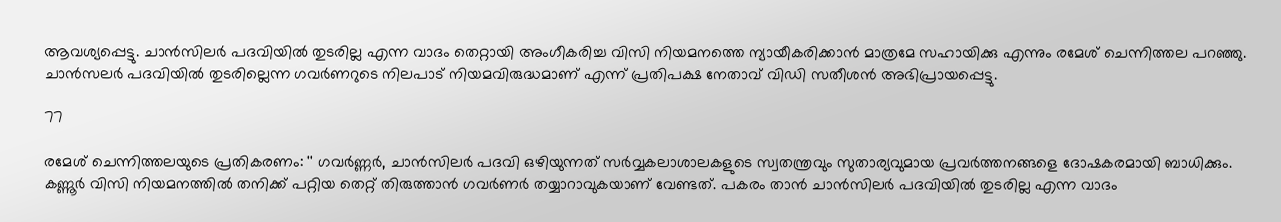ആവശ്യപ്പെട്ടു. ചാൻസിലർ പദവിയിൽ തുടരില്ല എന്ന വാദം തെറ്റായി അംഗീകരിച്ച വിസി നിയമനത്തെ ന്യായീകരിക്കാൻ മാത്രമേ സഹായിക്കു എന്നും രമേശ് ചെന്നിത്തല പറഞ്ഞു. ചാന്‍സലര്‍ പദവിയില്‍ തുടരില്ലെന്ന ഗവർണറുടെ നിലപാട് നിയമവിരുദ്ധമാണ് എന്ന് പ്രതിപക്ഷ നേതാവ് വിഡി സതീശൻ അഭിപ്രായപ്പെട്ടു.

77

രമേശ് ചെന്നിത്തലയുടെ പ്രതികരണം: '' ഗവർണ്ണർ, ചാൻസിലർ പദവി ഒഴിയുന്നത് സർവ്വകലാശാലകളുടെ സ്വതന്ത്രവും സുതാര്യവുമായ പ്രവർത്തനങ്ങളെ ദോഷകരമായി ബാധിക്കും. കണ്ണൂർ വിസി നിയമനത്തിൽ തനിക്ക് പറ്റിയ തെറ്റ് തിരുത്താൻ ഗവർണർ തയ്യാറാവുകയാണ് വേണ്ടത്. പകരം താൻ ചാൻസിലർ പദവിയിൽ തുടരില്ല എന്ന വാദം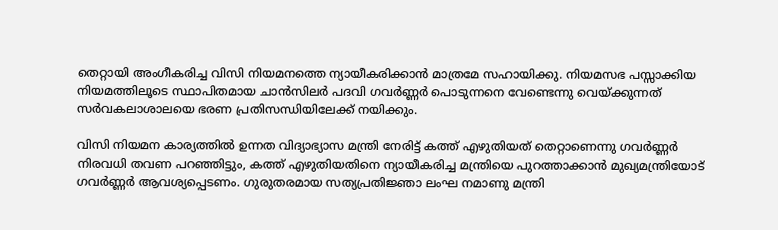തെറ്റായി അംഗീകരിച്ച വിസി നിയമനത്തെ ന്യായീകരിക്കാൻ മാത്രമേ സഹായിക്കു. നിയമസഭ പസ്സാക്കിയ നിയമത്തിലൂടെ സ്ഥാപിതമായ ചാൻസിലർ പദവി ഗവർണ്ണർ പൊടുന്നനെ വേണ്ടെന്നു വെയ്ക്കുന്നത് സർവകലാശാലയെ ഭരണ പ്രതിസന്ധിയിലേക്ക് നയിക്കും.

വിസി നിയമന കാര്യത്തിൽ ഉന്നത വിദ്യാഭ്യാസ മന്ത്രി നേരിട്ട് കത്ത് എഴുതിയത് തെറ്റാണെന്നു ഗവർണ്ണർ നിരവധി തവണ പറഞ്ഞിട്ടും, കത്ത് എഴുതിയതിനെ ന്യായീകരിച്ച മന്ത്രിയെ പുറത്താക്കാൻ മുഖ്യമന്ത്രിയോട് ഗവർണ്ണർ ആവശ്യപ്പെടണം. ഗുരുതരമായ സത്യപ്രതിജ്ഞാ ലംഘ നമാണു മന്ത്രി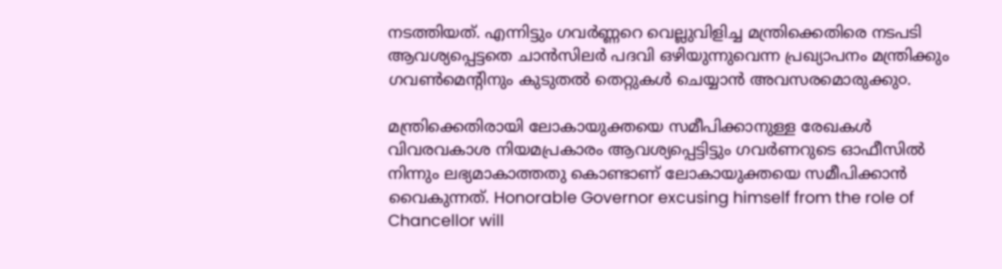നടത്തിയത്. എന്നിട്ടും ഗവർണ്ണറെ വെല്ലുവിളിച്ച മന്ത്രിക്കെതിരെ നടപടി ആവശ്യപ്പെട്ടതെ ചാൻസിലർ പദവി ഒഴിയുന്നുവെന്ന പ്രഖ്യാപനം മന്ത്രിക്കും ഗവൺമെൻ്റിനും കുടുതൽ തെറ്റുകൾ ചെയ്യാൻ അവസരമൊരുക്കു൦.

മന്ത്രിക്കെതിരായി ലോകായുക്തയെ സമീപിക്കാനുള്ള രേഖകൾ വിവരവകാശ നിയമപ്രകാരം ആവശ്യപ്പെട്ടിട്ടും ഗവർണറുടെ ഓഫീസിൽ നിന്നും ലഭ്യമാകാത്തതു കൊണ്ടാണ് ലോകായുക്തയെ സമീപിക്കാൻ വൈകുന്നത്. Honorable Governor excusing himself from the role of Chancellor will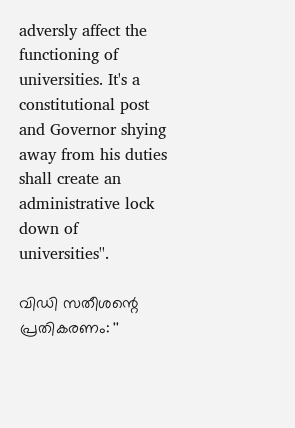adversly affect the functioning of universities. It's a constitutional post and Governor shying away from his duties shall create an administrative lock down of universities''.

വിഡി സതീശന്റെ പ്രതികരണം: ''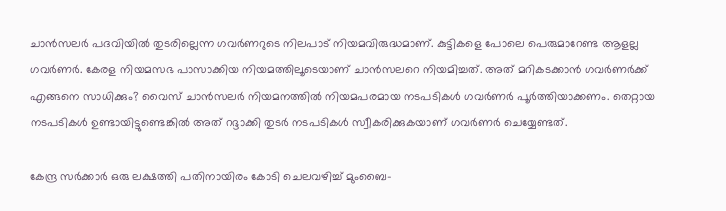ചാന്‍സലര്‍ പദവിയില്‍ തുടരില്ലെന്ന ഗവർണറുടെ നിലപാട് നിയമവിരുദ്ധമാണ്. കുട്ടികളെ പോലെ പെരുമാറേണ്ട ആളല്ല ഗവര്‍ണര്‍. കേരള നിയമസഭ പാസാക്കിയ നിയമത്തിലൂടെയാണ് ചാന്‍സലറെ നിയമിച്ചത്. അത് മറികടക്കാന്‍ ഗവര്‍ണര്‍ക്ക് എങ്ങനെ സാധിക്കും? വൈസ് ചാന്‍സലര്‍ നിയമനത്തില്‍ നിയമപരമായ നടപടികള്‍ ഗവര്‍ണര്‍ പൂര്‍ത്തിയാക്കണം. തെറ്റായ നടപടികള്‍ ഉണ്ടായിട്ടുണ്ടെങ്കില്‍ അത് റദ്ദാക്കി തുടര്‍ നടപടികള്‍ സ്വീകരിക്കുകയാണ് ഗവര്‍ണര്‍ ചെയ്യേണ്ടത്.

കേന്ദ്ര സര്‍ക്കാര്‍ ഒരു ലക്ഷത്തി പതിനായിരം കോടി ചെലവഴിച്ച് മുംബൈ-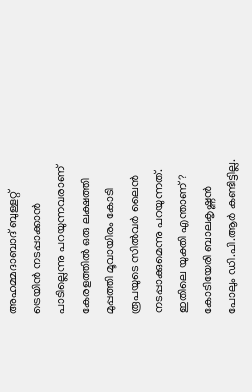അഹമ്മദാബാദ് ബുള്ളറ്റ് ട്രെയിന്‍ നടപ്പാക്കാന്‍ പാടില്ലെന്നു പറയുന്നവരാണ് കേരളത്തില്‍ ഒരു ലക്ഷത്തി മുപ്പത്തി മൂവായിരം കോടി രൂപയുടെ സില്‍വര്‍ ലൈന്‍ നടപ്പാക്കുമെന്നു പറയുന്നത്. ഇതിലെ യുക്തി എന്താണ്? കോടിയേരി ബാലകൃഷ്ണന്‍ പോലും ഡി.പി.ആര്‍ കണ്ടിട്ടില്ല.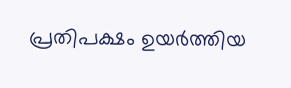പ്രതിപക്ഷം ഉയര്‍ത്തിയ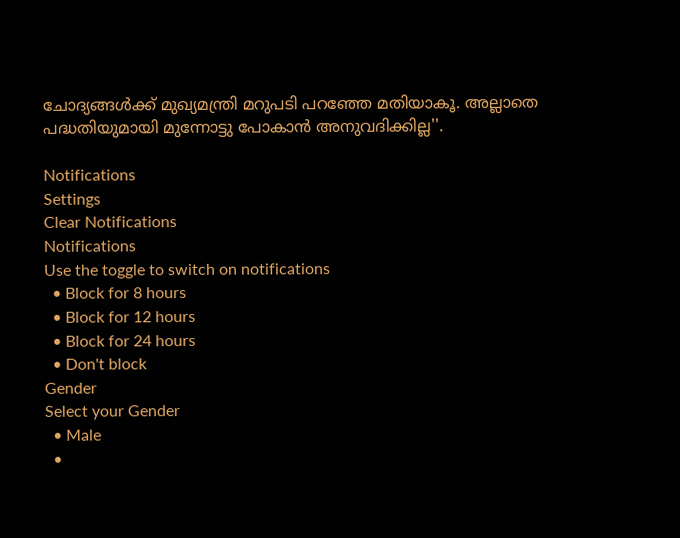ചോദ്യങ്ങള്‍ക്ക് മുഖ്യമന്ത്രി മറുപടി പറഞ്ഞേ മതിയാകൂ. അല്ലാതെ പദ്ധതിയുമായി മുന്നോട്ടു പോകാന്‍ അനുവദിക്കില്ല''.

Notifications
Settings
Clear Notifications
Notifications
Use the toggle to switch on notifications
  • Block for 8 hours
  • Block for 12 hours
  • Block for 24 hours
  • Don't block
Gender
Select your Gender
  • Male
  •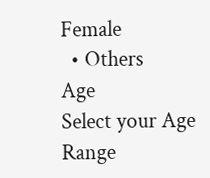Female
  • Others
Age
Select your Age Range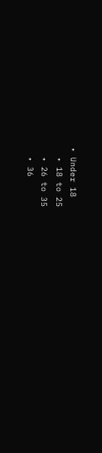• Under 18
  • 18 to 25
  • 26 to 35
  • 36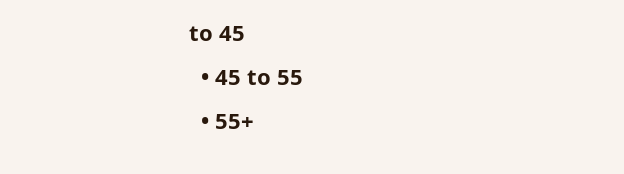to 45
  • 45 to 55
  • 55+